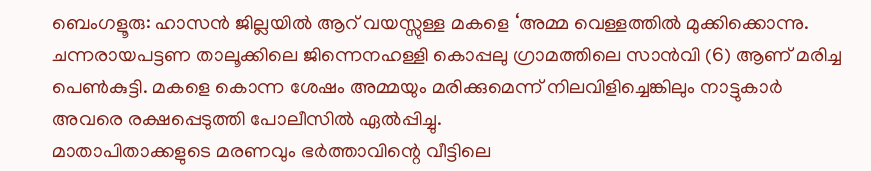ബെംഗളൂരു: ഹാസൻ ജില്ലയിൽ ആറ് വയസ്സുള്ള മകളെ ‘അമ്മ വെള്ളത്തിൽ മുക്കിക്കൊന്നു. ചന്നരായപട്ടണ താലൂക്കിലെ ജിന്നെനഹള്ളി കൊപ്പലു ഗ്രാമത്തിലെ സാൻവി (6) ആണ് മരിച്ച പെൺകുട്ടി. മകളെ കൊന്ന ശേഷം അമ്മയും മരിക്കുമെന്ന് നിലവിളിച്ചെങ്കിലും നാട്ടുകാർ അവരെ രക്ഷപ്പെടുത്തി പോലീസിൽ ഏൽപ്പിച്ചു.
മാതാപിതാക്കളുടെ മരണവും ഭർത്താവിന്റെ വീട്ടിലെ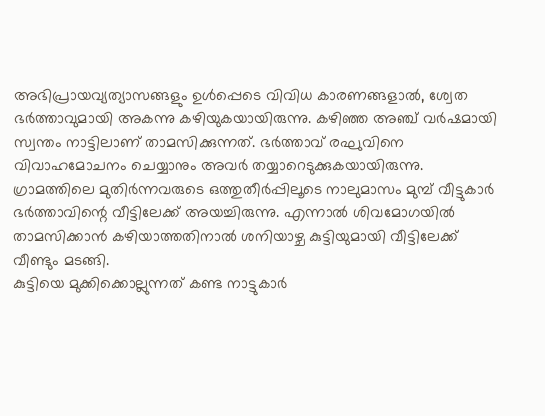അഭിപ്രായവ്യത്യാസങ്ങളും ഉൾപ്പെടെ വിവിധ കാരണങ്ങളാൽ, ശ്വേത ഭർത്താവുമായി അകന്നു കഴിയുകയായിരുന്നു. കഴിഞ്ഞ അഞ്ച് വർഷമായി സ്വന്തം നാട്ടിലാണ് താമസിക്കുന്നത്. ഭർത്താവ് രഘുവിനെ വിവാഹമോചനം ചെയ്യാനും അവർ തയ്യാറെടുക്കുകയായിരുന്നു.
ഗ്രാമത്തിലെ മുതിർന്നവരുടെ ഒത്തുതീർപ്പിലൂടെ നാലുമാസം മുമ്പ് വീട്ടുകാർ ഭർത്താവിന്റെ വീട്ടിലേക്ക് അയച്ചിരുന്നു. എന്നാൽ ശിവമോഗയിൽ താമസിക്കാൻ കഴിയാത്തതിനാൽ ശനിയാഴ്ച കുട്ടിയുമായി വീട്ടിലേക്ക് വീണ്ടും മടങ്ങി.
കുട്ടിയെ മുക്കിക്കൊല്ലുന്നത് കണ്ട നാട്ടുകാർ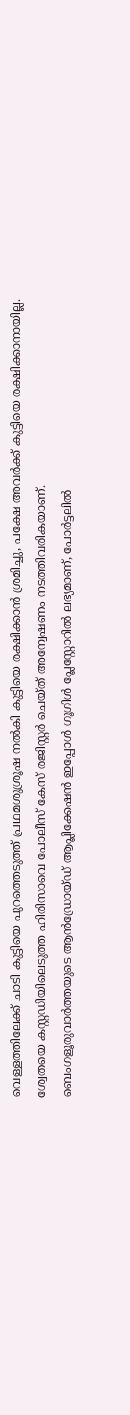വെള്ളത്തിലേക്ക് ചാടി കുട്ടിയെ പുറത്തെടുത്ത് പ്രഥമശുശ്രൂഷ നൽകി കുട്ടിയെ രക്ഷിക്കാൻ ശ്രമിച്ചു, പക്ഷേ അവർക്ക് കുട്ടിയെ രക്ഷിക്കാനായില്ല. ശ്വേതയെ കസ്റ്റഡിയിലെടുത്ത ഹിരിസാവെ പോലീസ് കേസ് രജിസ്റ്റർ ചെയ്ത് അന്വേഷണം നടത്തിവരികയാണ്.
ബെംഗളൂരുവാർത്തയുടെ ആൻഡ്രോയ്ഡ് ആപ്ലിക്കേഷൻ ഇപ്പോൾ ഗൂഗിൾ പ്ലേസ്റ്റോറിൽ ലഭ്യമാണ്, പോർട്ടലിൽ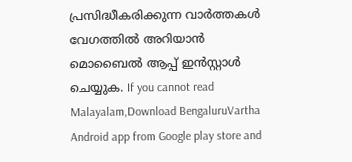പ്രസിദ്ധീകരിക്കുന്ന വാർത്തകൾ വേഗത്തിൽ അറിയാൻ മൊബൈൽ ആപ്പ് ഇൻസ്റ്റാൾ ചെയ്യുക. If you cannot read Malayalam,Download BengaluruVartha Android app from Google play store and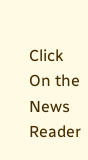Click On the News Reader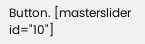Button. [masterslider id="10"]